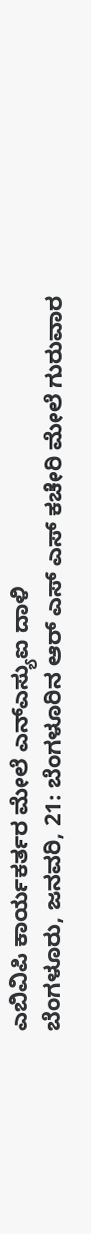ಎಬಿವಿಪಿ ಕಾರ್ಯಕರ್ತರ ಮೇಲೆ ಎನ್ಎಸ್ಯುಐ ದಾಳಿ
ಬೆಂಗಳೂರು, ಜನವರಿ, 21: ಬೆಂಗಳೂರಿನ ಆರ್ ಎಸ್ ಎಸ್ ಕಚೇರಿ ಮೇಲೆ ಗುರುವಾರ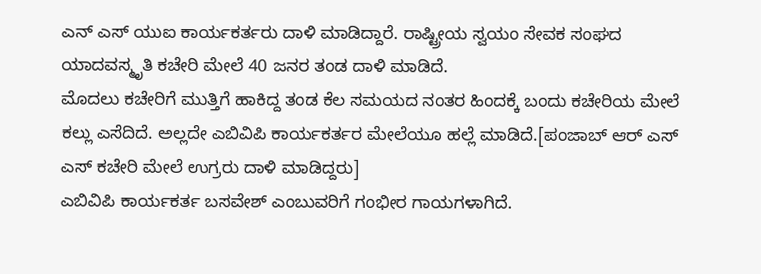ಎನ್ ಎಸ್ ಯುಐ ಕಾರ್ಯಕರ್ತರು ದಾಳಿ ಮಾಡಿದ್ದಾರೆ. ರಾಷ್ಟ್ರೀಯ ಸ್ವಯಂ ಸೇವಕ ಸಂಘದ ಯಾದವಸ್ಮೃತಿ ಕಚೇರಿ ಮೇಲೆ 40 ಜನರ ತಂಡ ದಾಳಿ ಮಾಡಿದೆ.
ಮೊದಲು ಕಚೇರಿಗೆ ಮುತ್ತಿಗೆ ಹಾಕಿದ್ದ ತಂಡ ಕೆಲ ಸಮಯದ ನಂತರ ಹಿಂದಕ್ಕೆ ಬಂದು ಕಚೇರಿಯ ಮೇಲೆ ಕಲ್ಲು ಎಸೆದಿದೆ. ಅಲ್ಲದೇ ಎಬಿವಿಪಿ ಕಾರ್ಯಕರ್ತರ ಮೇಲೆಯೂ ಹಲ್ಲೆ ಮಾಡಿದೆ.[ಪಂಜಾಬ್ ಆರ್ ಎಸ್ ಎಸ್ ಕಚೇರಿ ಮೇಲೆ ಉಗ್ರರು ದಾಳಿ ಮಾಡಿದ್ದರು]
ಎಬಿವಿಪಿ ಕಾರ್ಯಕರ್ತ ಬಸವೇಶ್ ಎಂಬುವರಿಗೆ ಗಂಭೀರ ಗಾಯಗಳಾಗಿದೆ.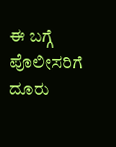ಈ ಬಗ್ಗೆ ಪೊಲೀಸರಿಗೆ ದೂರು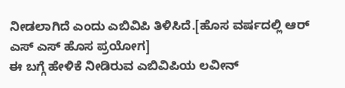ನೀಡಲಾಗಿದೆ ಎಂದು ಎಬಿವಿಪಿ ತಿಳಿಸಿದೆ.[ಹೊಸ ವರ್ಷದಲ್ಲಿ ಆರ್ ಎಸ್ ಎಸ್ ಹೊಸ ಪ್ರಯೋಗ]
ಈ ಬಗ್ಗೆ ಹೇಳಿಕೆ ನೀಡಿರುವ ಎಬಿವಿಪಿಯ ಲವೀನ್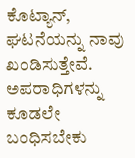ಕೊಟ್ಯಾನ್, ಘಟನೆಯನ್ನು ನಾವು ಖಂಡಿಸುತ್ತೇವೆ. ಅಪರಾಧಿಗಳನ್ನು ಕೂಡಲೇ ಬಂಧಿಸಬೇಕು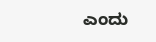ಎಂದು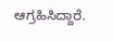ಆಗ್ರಹಿಸಿದ್ದಾರೆ.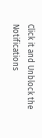Click it and Unblock the Notifications